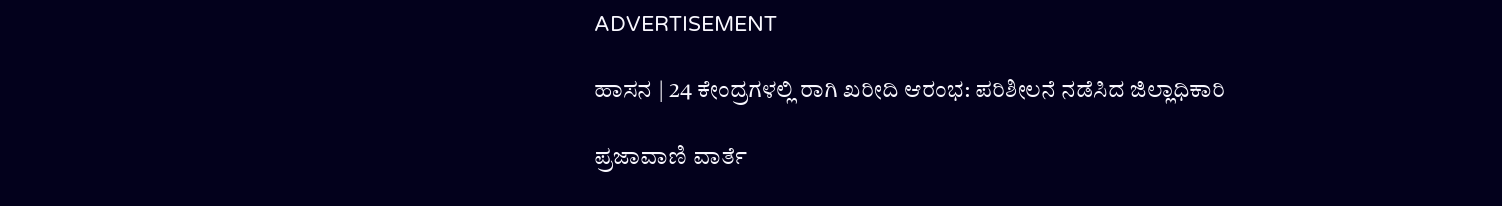ADVERTISEMENT

ಹಾಸನ | 24 ಕೇಂದ್ರಗಳಲ್ಲಿ ರಾಗಿ ಖರೀದಿ ಆರಂಭ: ಪರಿಶೀಲನೆ ನಡೆಸಿದ ಜಿಲ್ಲಾಧಿಕಾರಿ

ಪ್ರಜಾವಾಣಿ ವಾರ್ತೆ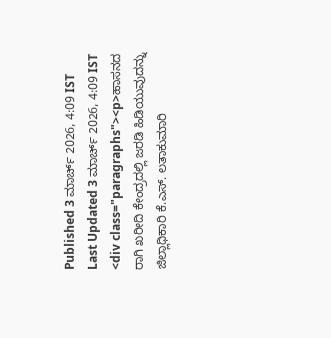Published 3 ಮಾರ್ಚ್ 2026, 4:09 IST
Last Updated 3 ಮಾರ್ಚ್ 2026, 4:09 IST
<div class="paragraphs"><p>ಹಾಸನದ ರಾಗಿ ಖರೀದಿ ಕೇಂದ್ರದಲ್ಲಿ ಜರಡಿ ಹಿಡಿಯುವುದನ್ನು ಜಿಲ್ಲಾಧಿಕಾರಿ ಕೆ.ಎಸ್. ಲತಾಕುಮಾರಿ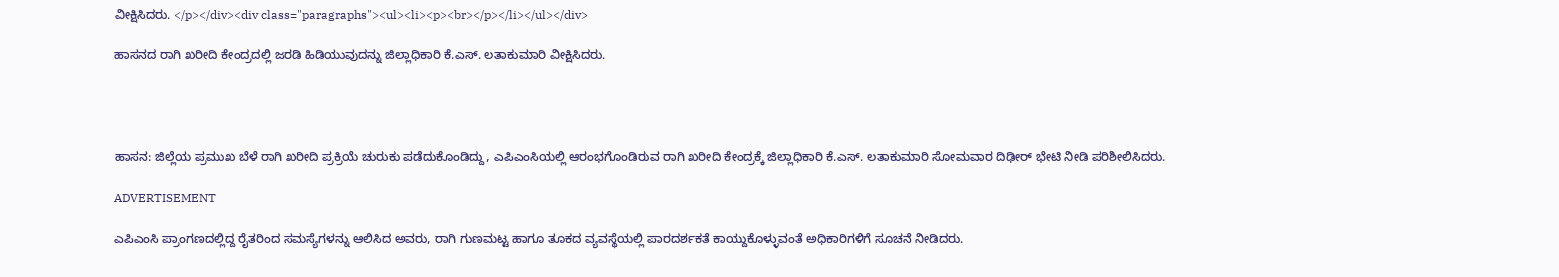ವೀಕ್ಷಿಸಿದರು. </p></div><div class="paragraphs"><ul><li><p><br></p></li></ul></div>

ಹಾಸನದ ರಾಗಿ ಖರೀದಿ ಕೇಂದ್ರದಲ್ಲಿ ಜರಡಿ ಹಿಡಿಯುವುದನ್ನು ಜಿಲ್ಲಾಧಿಕಾರಿ ಕೆ.ಎಸ್. ಲತಾಕುಮಾರಿ ವೀಕ್ಷಿಸಿದರು.




ಹಾಸನ: ಜಿಲ್ಲೆಯ ಪ್ರಮುಖ ಬೆಳೆ ರಾಗಿ ಖರೀದಿ ಪ್ರಕ್ರಿಯೆ ಚುರುಕು ಪಡೆದುಕೊಂಡಿದ್ದು, ಎಪಿಎಂಸಿಯಲ್ಲಿ ಆರಂಭಗೊಂಡಿರುವ ರಾಗಿ ಖರೀದಿ ಕೇಂದ್ರಕ್ಕೆ ಜಿಲ್ಲಾಧಿಕಾರಿ ಕೆ.ಎಸ್. ಲತಾಕುಮಾರಿ ಸೋಮವಾರ ದಿಢೀರ್ ಭೇಟಿ ನೀಡಿ ಪರಿಶೀಲಿಸಿದರು.

ADVERTISEMENT

ಎಪಿಎಂಸಿ ಪ್ರಾಂಗಣದಲ್ಲಿದ್ದ ರೈತರಿಂದ ಸಮಸ್ಯೆಗಳನ್ನು ಆಲಿಸಿದ ಅವರು, ರಾಗಿ ಗುಣಮಟ್ಟ ಹಾಗೂ ತೂಕದ ವ್ಯವಸ್ಥೆಯಲ್ಲಿ ಪಾರದರ್ಶಕತೆ ಕಾಯ್ದುಕೊಳ್ಳುವಂತೆ ಅಧಿಕಾರಿಗಳಿಗೆ ಸೂಚನೆ ನೀಡಿದರು.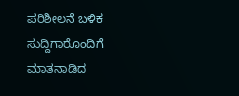ಪರಿಶೀಲನೆ ಬಳಿಕ ಸುದ್ದಿಗಾರೊಂದಿಗೆ ಮಾತನಾಡಿದ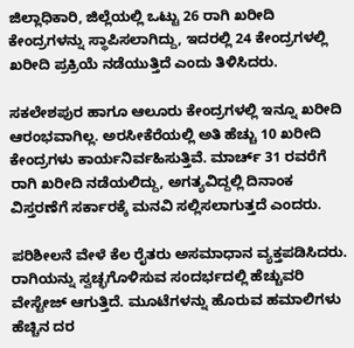ಜಿಲ್ಲಾಧಿಕಾರಿ, ಜಿಲ್ಲೆಯಲ್ಲಿ ಒಟ್ಟು 26 ರಾಗಿ ಖರೀದಿ ಕೇಂದ್ರಗಳನ್ನು ಸ್ಥಾಪಿಸಲಾಗಿದ್ದು, ಇದರಲ್ಲಿ 24 ಕೇಂದ್ರಗಳಲ್ಲಿ ಖರೀದಿ ಪ್ರಕ್ರಿಯೆ ನಡೆಯುತ್ತಿದೆ ಎಂದು ತಿಳಿಸಿದರು.

ಸಕಲೇಶಪುರ ಹಾಗೂ ಆಲೂರು ಕೇಂದ್ರಗಳಲ್ಲಿ ಇನ್ನೂ ಖರೀದಿ ಆರಂಭವಾಗಿಲ್ಲ. ಅರಸೀಕೆರೆಯಲ್ಲಿ ಅತಿ ಹೆಚ್ಚು 10 ಖರೀದಿ ಕೇಂದ್ರಗಳು ಕಾರ್ಯನಿರ್ವಹಿಸುತ್ತಿವೆ. ಮಾರ್ಚ್ 31 ರವರೆಗೆ ರಾಗಿ ಖರೀದಿ ನಡೆಯಲಿದ್ದು, ಅಗತ್ಯವಿದ್ದಲ್ಲಿ ದಿನಾಂಕ ವಿಸ್ತರಣೆಗೆ ಸರ್ಕಾರಕ್ಕೆ ಮನವಿ ಸಲ್ಲಿಸಲಾಗುತ್ತದೆ ಎಂದರು.

ಪರಿಶೀಲನೆ ವೇಳೆ ಕೆಲ ರೈತರು ಅಸಮಾಧಾನ ವ್ಯಕ್ತಪಡಿಸಿದರು. ರಾಗಿಯನ್ನು ಸ್ವಚ್ಛಗೊಳಿಸುವ ಸಂದರ್ಭದಲ್ಲಿ ಹೆಚ್ಚುವರಿ ವೇಸ್ಟೇಜ್ ಆಗುತ್ತಿದೆ. ಮೂಟೆಗಳನ್ನು ಹೊರುವ ಹಮಾಲಿಗಳು ಹೆಚ್ಚಿನ ದರ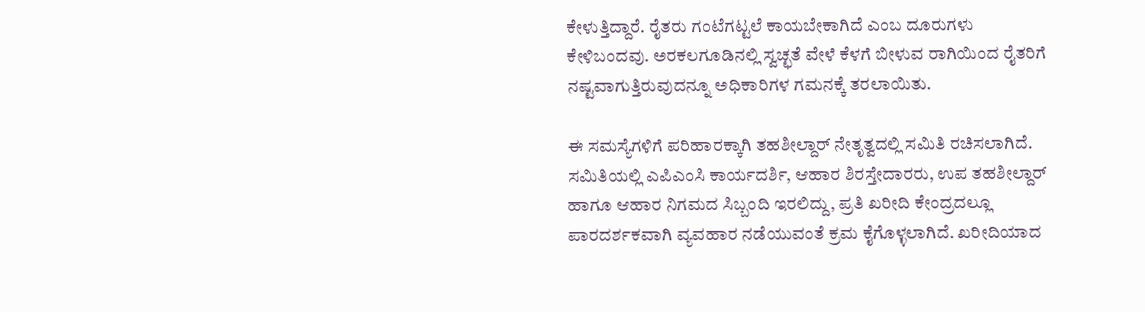ಕೇಳುತ್ತಿದ್ದಾರೆ. ರೈತರು ಗಂಟೆಗಟ್ಟಲೆ ಕಾಯಬೇಕಾಗಿದೆ ಎಂಬ ದೂರುಗಳು ಕೇಳಿಬಂದವು. ಅರಕಲಗೂಡಿನಲ್ಲಿ ಸ್ವಚ್ಛತೆ ವೇಳೆ ಕೆಳಗೆ ಬೀಳುವ ರಾಗಿಯಿಂದ ರೈತರಿಗೆ ನಷ್ಟವಾಗುತ್ತಿರುವುದನ್ನೂ ಅಧಿಕಾರಿಗಳ ಗಮನಕ್ಕೆ ತರಲಾಯಿತು.

ಈ ಸಮಸ್ಯೆಗಳಿಗೆ ಪರಿಹಾರಕ್ಕಾಗಿ ತಹಶೀಲ್ದಾರ್ ನೇತೃತ್ವದಲ್ಲಿ ಸಮಿತಿ ರಚಿಸಲಾಗಿದೆ. ಸಮಿತಿಯಲ್ಲಿ ಎಪಿಎಂಸಿ ಕಾರ್ಯದರ್ಶಿ, ಆಹಾರ ಶಿರಸ್ತೇದಾರರು, ಉಪ ತಹಶೀಲ್ದಾರ್ ಹಾಗೂ ಆಹಾರ ನಿಗಮದ ಸಿಬ್ಬಂದಿ ಇರಲಿದ್ದು, ಪ್ರತಿ ಖರೀದಿ ಕೇಂದ್ರದಲ್ಲೂ ಪಾರದರ್ಶಕವಾಗಿ ವ್ಯವಹಾರ ನಡೆಯುವಂತೆ ಕ್ರಮ ಕೈಗೊಳ್ಳಲಾಗಿದೆ. ಖರೀದಿಯಾದ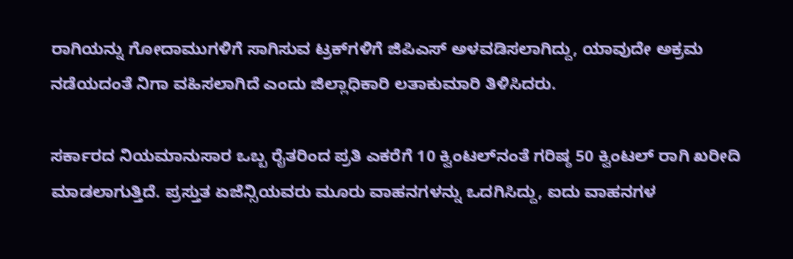ರಾಗಿಯನ್ನು ಗೋದಾಮುಗಳಿಗೆ ಸಾಗಿಸುವ ಟ್ರಕ್‌ಗಳಿಗೆ ಜಿಪಿಎಸ್ ಅಳವಡಿಸಲಾಗಿದ್ದು, ಯಾವುದೇ ಅಕ್ರಮ ನಡೆಯದಂತೆ ನಿಗಾ ವಹಿಸಲಾಗಿದೆ ಎಂದು ಜಿಲ್ಲಾಧಿಕಾರಿ ಲತಾಕುಮಾರಿ ತಿಳಿಸಿದರು.

ಸರ್ಕಾರದ ನಿಯಮಾನುಸಾರ ಒಬ್ಬ ರೈತರಿಂದ ಪ್ರತಿ ಎಕರೆಗೆ 10 ಕ್ವಿಂಟಲ್‌ನಂತೆ ಗರಿಷ್ಠ 50 ಕ್ವಿಂಟಲ್ ರಾಗಿ ಖರೀದಿ ಮಾಡಲಾಗುತ್ತಿದೆ. ಪ್ರಸ್ತುತ ಏಜೆನ್ಸಿಯವರು ಮೂರು ವಾಹನಗಳನ್ನು ಒದಗಿಸಿದ್ದು, ಐದು ವಾಹನಗಳ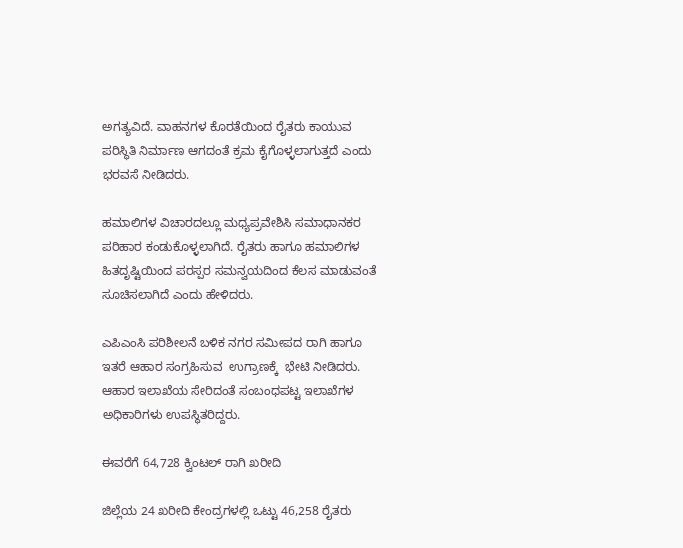ಅಗತ್ಯವಿದೆ. ವಾಹನಗಳ ಕೊರತೆಯಿಂದ ರೈತರು ಕಾಯುವ ಪರಿಸ್ಥಿತಿ ನಿರ್ಮಾಣ ಆಗದಂತೆ ಕ್ರಮ ಕೈಗೊಳ್ಳಲಾಗುತ್ತದೆ ಎಂದು ಭರವಸೆ ನೀಡಿದರು.

ಹಮಾಲಿಗಳ ವಿಚಾರದಲ್ಲೂ ಮಧ್ಯಪ್ರವೇಶಿಸಿ ಸಮಾಧಾನಕರ ಪರಿಹಾರ ಕಂಡುಕೊಳ್ಳಲಾಗಿದೆ. ರೈತರು ಹಾಗೂ ಹಮಾಲಿಗಳ ಹಿತದೃಷ್ಟಿಯಿಂದ ಪರಸ್ಪರ ಸಮನ್ವಯದಿಂದ ಕೆಲಸ ಮಾಡುವಂತೆ ಸೂಚಿಸಲಾಗಿದೆ ಎಂದು ಹೇಳಿದರು.

ಎಪಿಎಂಸಿ ಪರಿಶೀಲನೆ ಬಳಿಕ ನಗರ ಸಮೀಪದ ರಾಗಿ ಹಾಗೂ ಇತರೆ ಆಹಾರ ಸಂಗ್ರಹಿಸುವ  ಉಗ್ರಾಣಕ್ಕೆ  ಭೇಟಿ ನೀಡಿದರು. ಆಹಾರ ಇಲಾಖೆಯ ಸೇರಿದಂತೆ ಸಂಬಂಧಪಟ್ಟ ಇಲಾಖೆಗಳ ಅಧಿಕಾರಿಗಳು ಉಪಸ್ಥಿತರಿದ್ದರು.

ಈವರೆಗೆ 64,728 ಕ್ವಿಂಟಲ್‌ ರಾಗಿ ಖರೀದಿ

ಜಿಲ್ಲೆಯ 24 ಖರೀದಿ ಕೇಂದ್ರಗಳಲ್ಲಿ ಒಟ್ಟು 46,258 ರೈತರು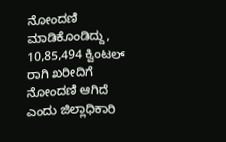ನೋಂದಣಿ ಮಾಡಿಕೊಂಡಿದ್ದು, 10,85,494 ಕ್ವಿಂಟಲ್ ರಾಗಿ ಖರೀದಿಗೆ ನೋಂದಣಿ ಆಗಿದೆ ಎಂದು ಜಿಲ್ಲಾಧಿಕಾರಿ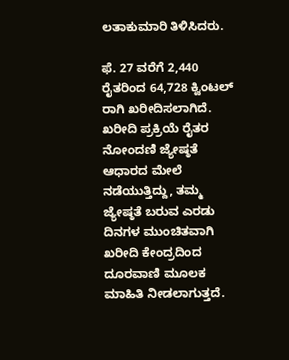ಲತಾಕುಮಾರಿ ತಿಳಿಸಿದರು.

ಫೆ. 27 ವರೆಗೆ 2,440 ರೈತರಿಂದ 64,728 ಕ್ವಿಂಟಲ್ ರಾಗಿ ಖರೀದಿಸಲಾಗಿದೆ. ಖರೀದಿ ಪ್ರಕ್ರಿಯೆ ರೈತರ ನೋಂದಣಿ ಜ್ಯೇಷ್ಠತೆ ಆಧಾರದ ಮೇಲೆ ನಡೆಯುತ್ತಿದ್ದು, ತಮ್ಮ ಜ್ಯೇಷ್ಠತೆ ಬರುವ ಎರಡು ದಿನಗಳ ಮುಂಚಿತವಾಗಿ ಖರೀದಿ ಕೇಂದ್ರದಿಂದ ದೂರವಾಣಿ ಮೂಲಕ ಮಾಹಿತಿ ನೀಡಲಾಗುತ್ತದೆ.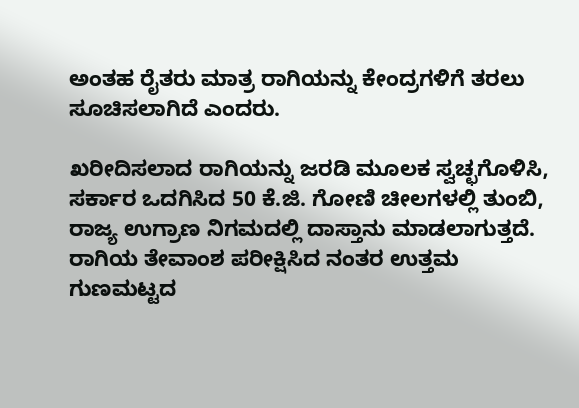ಅಂತಹ ರೈತರು ಮಾತ್ರ ರಾಗಿಯನ್ನು ಕೇಂದ್ರಗಳಿಗೆ ತರಲು ಸೂಚಿಸಲಾಗಿದೆ ಎಂದರು.

ಖರೀದಿಸಲಾದ ರಾಗಿಯನ್ನು ಜರಡಿ ಮೂಲಕ ಸ್ವಚ್ಛಗೊಳಿಸಿ, ಸರ್ಕಾರ ಒದಗಿಸಿದ 50 ಕೆ.ಜಿ. ಗೋಣಿ ಚೀಲಗಳಲ್ಲಿ ತುಂಬಿ, ರಾಜ್ಯ ಉಗ್ರಾಣ ನಿಗಮದಲ್ಲಿ ದಾಸ್ತಾನು ಮಾಡಲಾಗುತ್ತದೆ. ರಾಗಿಯ ತೇವಾಂಶ ಪರೀಕ್ಷಿಸಿದ ನಂತರ ಉತ್ತಮ ಗುಣಮಟ್ಟದ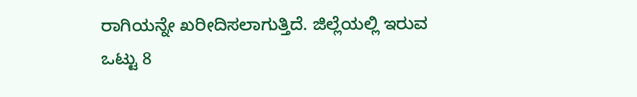ರಾಗಿಯನ್ನೇ ಖರೀದಿಸಲಾಗುತ್ತಿದೆ. ಜಿಲ್ಲೆಯಲ್ಲಿ ಇರುವ ಒಟ್ಟು 8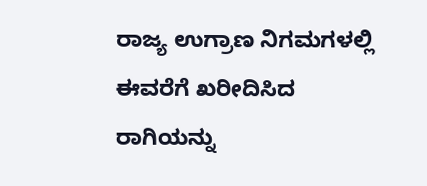ರಾಜ್ಯ ಉಗ್ರಾಣ ನಿಗಮಗಳಲ್ಲಿ ಈವರೆಗೆ ಖರೀದಿಸಿದ ರಾಗಿಯನ್ನು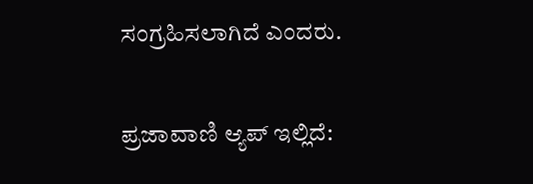ಸಂಗ್ರಹಿಸಲಾಗಿದೆ ಎಂದರು.

ಪ್ರಜಾವಾಣಿ ಆ್ಯಪ್ ಇಲ್ಲಿದೆ: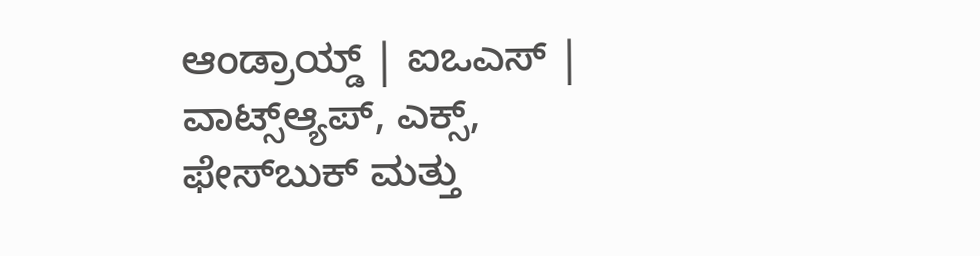ಆಂಡ್ರಾಯ್ಡ್ | ಐಒಎಸ್ | ವಾಟ್ಸ್ಆ್ಯಪ್, ಎಕ್ಸ್, ಫೇಸ್‌ಬುಕ್ ಮತ್ತು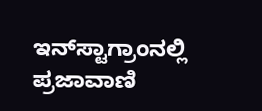ಇನ್‌ಸ್ಟಾಗ್ರಾಂನಲ್ಲಿ ಪ್ರಜಾವಾಣಿ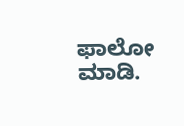ಫಾಲೋ ಮಾಡಿ.